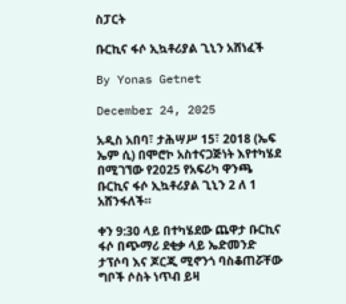ስፓርት

ቡርኪና ፋሶ ኢኳቶሪያል ጊኒን አሸነፈች

By Yonas Getnet

December 24, 2025

አዲስ አበባ፣ ታሕሣሥ 15፣ 2018 (ኤፍ ኤም ሲ) በሞሮኮ አስተናጋጅነት እየተካሄደ በሚገኘው የ2025 የአፍሪካ ዋንጫ ቡርኪና ፋሶ ኢኳቶሪያል ጊኒን 2 ለ 1 አሸንፋለች።

ቀን 9:30 ላይ በተካሄደው ጨዋታ ቡርኪና ፋሶ በጭማሪ ደቂቃ ላይ ኤድመንድ ታፕሶባ እና ጆርጂ ሚኖንጎ ባስቆጠሯቸው ግቦች ሶስት ነጥብ ይዛ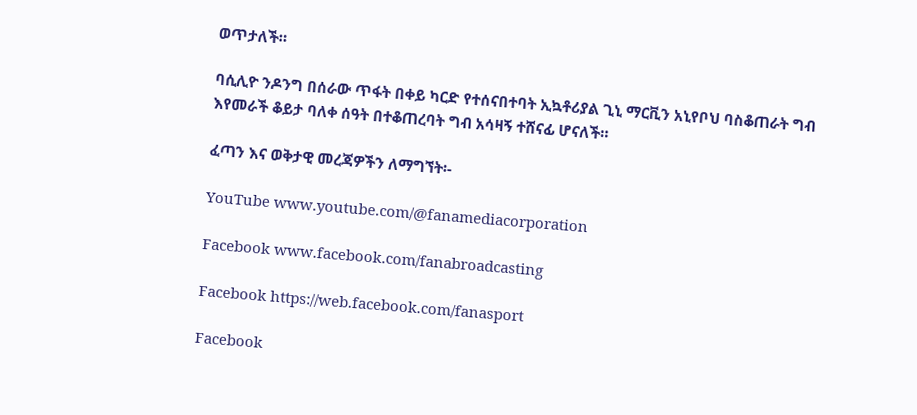ወጥታለች።

ባሲሊዮ ንዶንግ በሰራው ጥፋት በቀይ ካርድ የተሰናበተባት ኢኳቶሪያል ጊኒ ማርቪን አኒየቦህ ባስቆጠራት ግብ እየመራች ቆይታ ባለቀ ሰዓት በተቆጠረባት ግብ አሳዛኝ ተሸናፊ ሆናለች።

ፈጣን እና ወቅታዊ መረጃዎችን ለማግኘት፡-

YouTube www.youtube.com/@fanamediacorporation

Facebook www.facebook.com/fanabroadcasting

Facebook https://web.facebook.com/fanasport

Facebook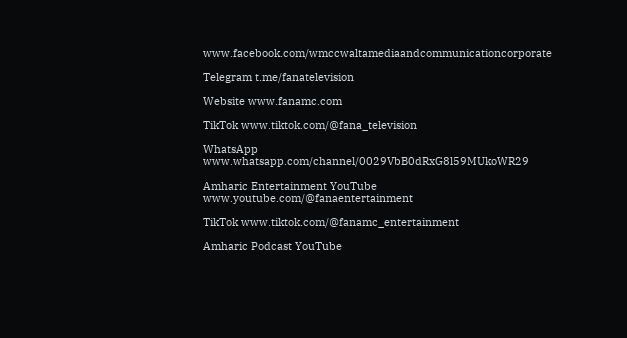www.facebook.com/wmccwaltamediaandcommunicationcorporate

Telegram t.me/fanatelevision

Website www.fanamc.com

TikTok www.tiktok.com/@fana_television

WhatsApp www.whatsapp.com/channel/0029VbB0dRxG8l59MUkoWR29

Amharic Entertainment YouTube www.youtube.com/@fanaentertainment

TikTok www.tiktok.com/@fanamc_entertainment

Amharic Podcast YouTube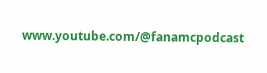www.youtube.com/@fanamcpodcast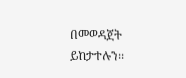በመወዳጀት ይከታተሉን፡፡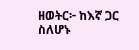ዘወትር፦ ከእኛ ጋር ስለሆኑ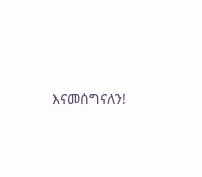እናመሰግናለን!